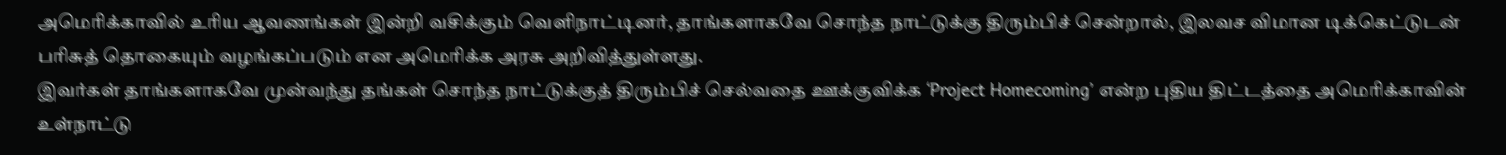அமெரிக்காவில் உரிய ஆவணங்கள் இன்றி வசிக்கும் வெளிநாட்டினர், தாங்களாகவே சொந்த நாட்டுக்கு திரும்பிச் சென்றால், இலவச விமான டிக்கெட்டுடன் பரிசுத் தொகையும் வழங்கப்படும் என அமெரிக்க அரசு அறிவித்துள்ளது.
இவர்கள் தாங்களாகவே முன்வந்து தங்கள் சொந்த நாட்டுக்குத் திரும்பிச் செல்வதை ஊக்குவிக்க ‘Project Homecoming’ என்ற புதிய திட்டத்தை அமெரிக்காவின் உள்நாட்டு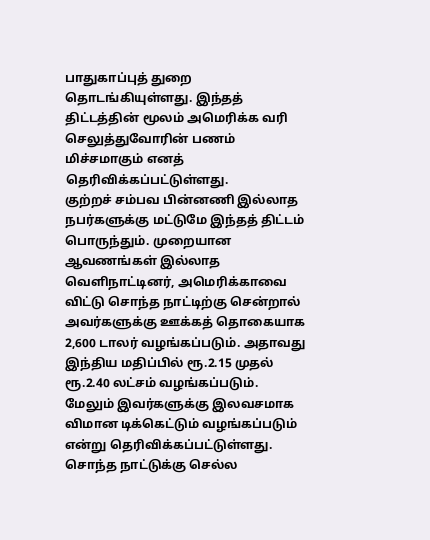பாதுகாப்புத் துறை தொடங்கியுள்ளது. இந்தத் திட்டத்தின் மூலம் அமெரிக்க வரி செலுத்துவோரின் பணம் மிச்சமாகும் எனத் தெரிவிக்கப்பட்டுள்ளது.
குற்றச் சம்பவ பின்னணி இல்லாத நபர்களுக்கு மட்டுமே இந்தத் திட்டம் பொருந்தும். முறையான ஆவணங்கள் இல்லாத வெளிநாட்டினர், அமெரிக்காவை விட்டு சொந்த நாட்டிற்கு சென்றால் அவர்களுக்கு ஊக்கத் தொகையாக 2,600 டாலர் வழங்கப்படும். அதாவது இந்திய மதிப்பில் ரூ.2.15 முதல் ரூ.2.40 லட்சம் வழங்கப்படும்.
மேலும் இவர்களுக்கு இலவசமாக விமான டிக்கெட்டும் வழங்கப்படும் என்று தெரிவிக்கப்பட்டுள்ளது.
சொந்த நாட்டுக்கு செல்ல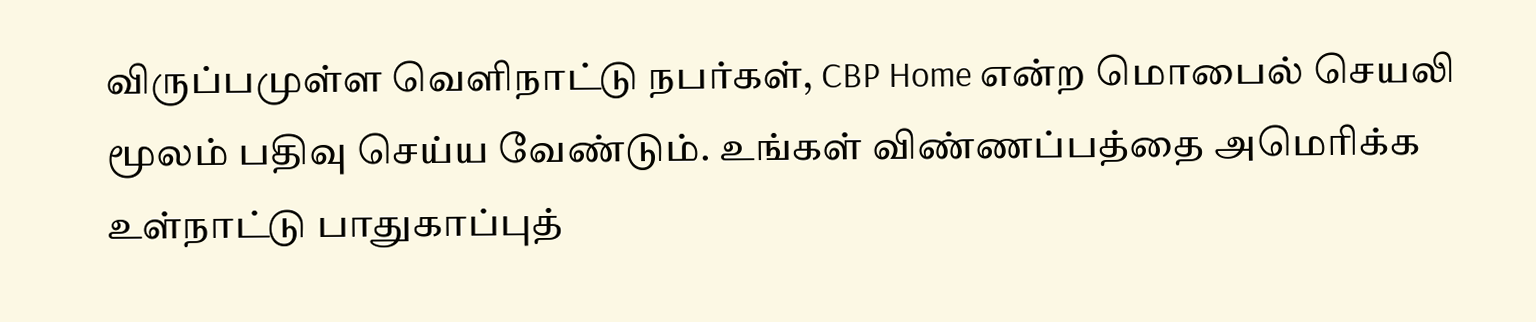விருப்பமுள்ள வெளிநாட்டு நபர்கள், CBP Home என்ற மொபைல் செயலி மூலம் பதிவு செய்ய வேண்டும். உங்கள் விண்ணப்பத்தை அமெரிக்க உள்நாட்டு பாதுகாப்புத்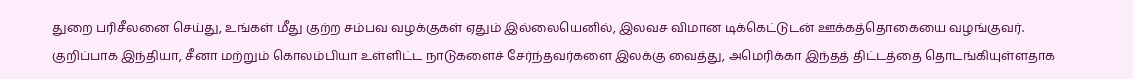துறை பரிசீலனை செய்து, உங்கள் மீது குற்ற சம்பவ வழக்குகள் ஏதும் இல்லையெனில், இலவச விமான டிக்கெட்டுடன் ஊக்கத்தொகையை வழங்குவர்.
குறிப்பாக இந்தியா, சீனா மற்றும் கொலம்பியா உள்ளிட்ட நாடுகளைச் சேர்ந்தவர்களை இலக்கு வைத்து, அமெரிக்கா இந்தத் திட்டத்தை தொடங்கியுள்ளதாக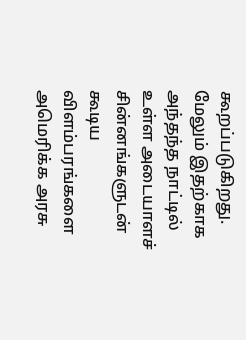கூறப்படுகிறது. மேலும் இதற்காக அந்தந்த நாட்டில் உள்ள அடையாளச் சின்னங்களுடன் கூடிய விளம்பரங்களை அமெரிக்க அரசு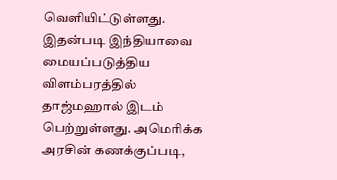வெளியிட்டுள்ளது.
இதன்படி இந்தியாவை மையப்படுத்திய விளம்பரத்தில் தாஜ்மஹால் இடம் பெற்றுள்ளது. அமெரிக்க அரசின் கணக்குப்படி,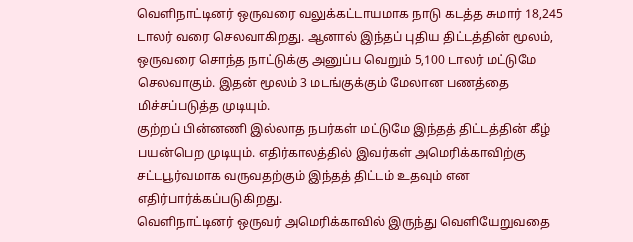வெளிநாட்டினர் ஒருவரை வலுக்கட்டாயமாக நாடு கடத்த சுமார் 18,245 டாலர் வரை செலவாகிறது. ஆனால் இந்தப் புதிய திட்டத்தின் மூலம், ஒருவரை சொந்த நாட்டுக்கு அனுப்ப வெறும் 5,100 டாலர் மட்டுமே செலவாகும். இதன் மூலம் 3 மடங்குக்கும் மேலான பணத்தை மிச்சப்படுத்த முடியும்.
குற்றப் பின்னணி இல்லாத நபர்கள் மட்டுமே இந்தத் திட்டத்தின் கீழ் பயன்பெற முடியும். எதிர்காலத்தில் இவர்கள் அமெரிக்காவிற்கு சட்டபூர்வமாக வருவதற்கும் இந்தத் திட்டம் உதவும் என எதிர்பார்க்கப்படுகிறது.
வெளிநாட்டினர் ஒருவர் அமெரிக்காவில் இருந்து வெளியேறுவதை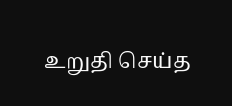உறுதி செய்த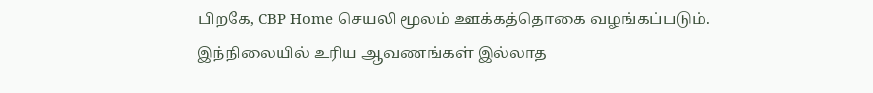பிறகே, CBP Home செயலி மூலம் ஊக்கத்தொகை வழங்கப்படும்.
இந்நிலையில் உரிய ஆவணங்கள் இல்லாத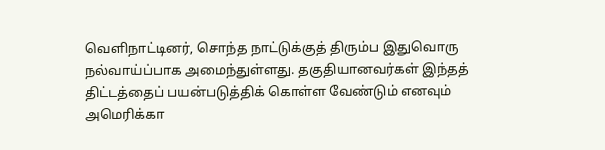வெளிநாட்டினர், சொந்த நாட்டுக்குத் திரும்ப இதுவொரு நல்வாய்ப்பாக அமைந்துள்ளது. தகுதியானவர்கள் இந்தத் திட்டத்தைப் பயன்படுத்திக் கொள்ள வேண்டும் எனவும் அமெரிக்கா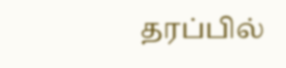தரப்பில்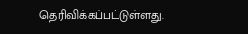தெரிவிக்கப்பட்டுள்ளது.